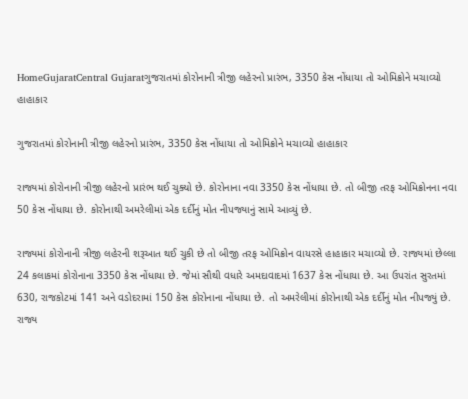HomeGujaratCentral Gujaratગુજરાતમાં કોરોનાની ત્રીજી લહેરનો પ્રારંભ, 3350 કેસ નોંધાયા તો ઓમિક્રોને મચાવ્યો હાહાકાર

ગુજરાતમાં કોરોનાની ત્રીજી લહેરનો પ્રારંભ, 3350 કેસ નોંધાયા તો ઓમિક્રોને મચાવ્યો હાહાકાર

રાજ્યમાં કોરોનાની ત્રીજી લહેરનો પ્રારંભ થઈ ચુક્યો છે. કોરોનાના નવા 3350 કેસ નોંધાયા છે. તો બીજી તરફ ઓમિક્રોનના નવા 50 કેસ નોંધાયા છે. કોરોનાથી અમરેલીમાં એક દર્દીનું મોત નીપજ્યાનું સામે આવ્યું છે.

રાજ્યમાં કોરોનાની ત્રીજી લહેરની શરૂઆત થઈ ચુકી છે તો બીજી તરફ ઓમિક્રોન વાયરસે હાહાકાર મચાવ્યો છે. રાજ્યમાં છેલ્લા 24 કલાકમાં કોરોનાના 3350 કેસ નોંધાયા છે. જેમાં સૌથી વધારે અમદાવાદમાં 1637 કેસ નોંધાયા છે. આ ઉપરાંત સુરતમાં 630, રાજકોટમાં 141 અને વડોદરામાં 150 કેસ કોરોનાના નોંધાયા છે. તો અમરેલીમાં કોરોનાથી એક દર્દીનું મોત નીપજ્યું છે. રાજ્ય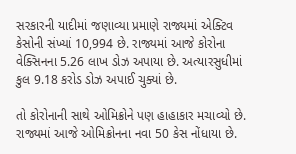સરકારની યાદીમાં જણાવ્યા પ્રમાણે રાજ્યમાં એક્ટિવ કેસોની સંખ્યાં 10,994 છે. રાજ્યમાં આજે કોરોના વેક્સિનના 5.26 લાખ ડોઝ અપાયા છે. અત્યારસુધીમાં કુલ 9.18 કરોડ ડોઝ અપાઈ ચુક્યાં છે.

તો કોરોનાની સાથે ઓમિક્રોને પણ હાહાકાર મચાવ્યો છે. રાજ્યમાં આજે ઓમિક્રોનના નવા 50 કેસ નોંધાયા છે.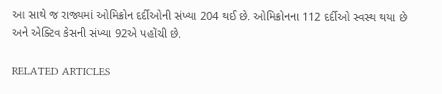આ સાથે જ રાજ્યમાં ઓમિક્રોન દર્દીઓની સંખ્યા 204 થઈ છે. ઓમિક્રોનના 112 દર્દીઓ સ્વસ્થ થયા છે અને એક્ટિવ કેસની સંખ્યા 92એ પહોંચી છે.

RELATED ARTICLES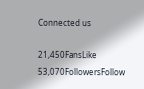Connected us

21,450FansLike
53,070FollowersFollow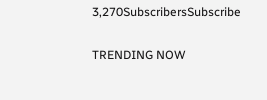3,270SubscribersSubscribe

TRENDING NOW